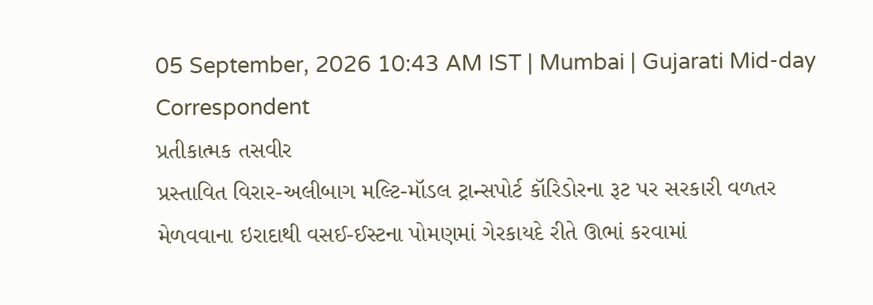05 September, 2026 10:43 AM IST | Mumbai | Gujarati Mid-day Correspondent
પ્રતીકાત્મક તસવીર
પ્રસ્તાવિત વિરાર-અલીબાગ મલ્ટિ-મૉડલ ટ્રાન્સપોર્ટ કૉરિડોરના રૂટ પર સરકારી વળતર મેળવવાના ઇરાદાથી વસઈ-ઈસ્ટના પોમણમાં ગેરકાયદે રીતે ઊભાં કરવામાં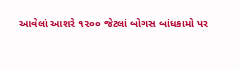આવેલાં આશરે ૧૨૦૦ જેટલાં બોગસ બાંધકામો પર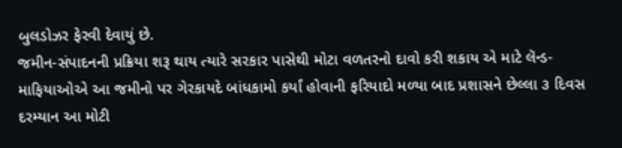બુલડોઝર ફેરવી દેવાયું છે.
જમીન-સંપાદનની પ્રક્રિયા શરૂ થાય ત્યારે સરકાર પાસેથી મોટા વળતરનો દાવો કરી શકાય એ માટે લૅન્ડ-માફિયાઓએ આ જમીનો પર ગેરકાયદે બાંધકામો કર્યાં હોવાની ફરિયાદો મળ્યા બાદ પ્રશાસને છેલ્લા ૩ દિવસ દરમ્યાન આ મોટી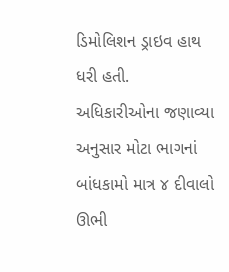ડિમોલિશન ડ્રાઇવ હાથ ધરી હતી. અધિકારીઓના જણાવ્યા અનુસાર મોટા ભાગનાં બાંધકામો માત્ર ૪ દીવાલો ઊભી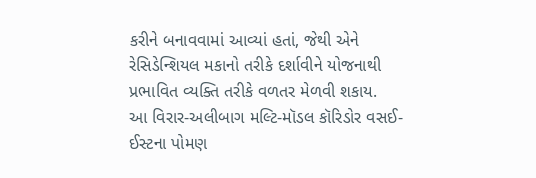કરીને બનાવવામાં આવ્યાં હતાં, જેથી એને રેસિડેન્શિયલ મકાનો તરીકે દર્શાવીને યોજનાથી પ્રભાવિત વ્યક્તિ તરીકે વળતર મેળવી શકાય.
આ વિરાર-અલીબાગ મલ્ટિ-મૉડલ કૉરિડોર વસઈ-ઈસ્ટના પોમણ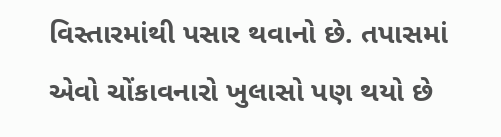વિસ્તારમાંથી પસાર થવાનો છે. તપાસમાં એવો ચોંકાવનારો ખુલાસો પણ થયો છે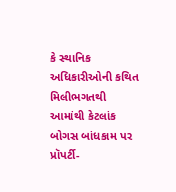કે સ્થાનિક અધિકારીઓની કથિત મિલીભગતથી આમાંથી કેટલાંક બોગસ બાંધકામ પર પ્રૉપર્ટી-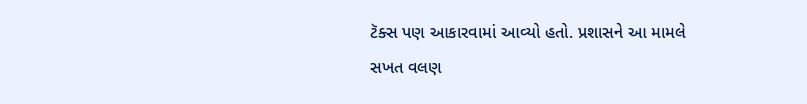ટૅક્સ પણ આકારવામાં આવ્યો હતો. પ્રશાસને આ મામલે સખત વલણ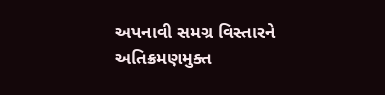અપનાવી સમગ્ર વિસ્તારને અતિક્રમણમુક્ત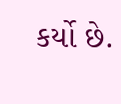કર્યો છે.